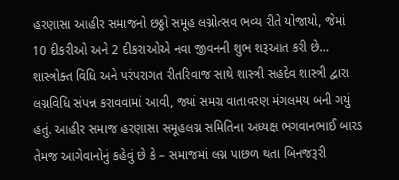હરણાસા આહીર સમાજનો છઠ્ઠો સમૂહ લગ્નોત્સવ ભવ્ય રીતે યોજાયો, જેમાં 10 દીકરીઓ અને 2 દીકરાઓએ નવા જીવનની શુભ શરૂઆત કરી છે…
શાસ્ત્રોક્ત વિધિ અને પરંપરાગત રીતરિવાજ સાથે શાસ્ત્રી સહદેવ શાસ્ત્રી દ્વારા લગ્નવિધિ સંપન્ન કરાવવામાં આવી, જ્યાં સમગ્ર વાતાવરણ મંગલમય બની ગયું હતું. આહીર સમાજ હરણાસા સમૂહલગ્ન સમિતિના અધ્યક્ષ ભગવાનભાઈ બારડ તેમજ આગેવાનોનું કહેવું છે કે – સમાજમાં લગ્ન પાછળ થતા બિનજરૂરી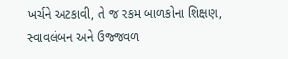ખર્ચને અટકાવી, તે જ રકમ બાળકોના શિક્ષણ, સ્વાવલંબન અને ઉજ્જવળ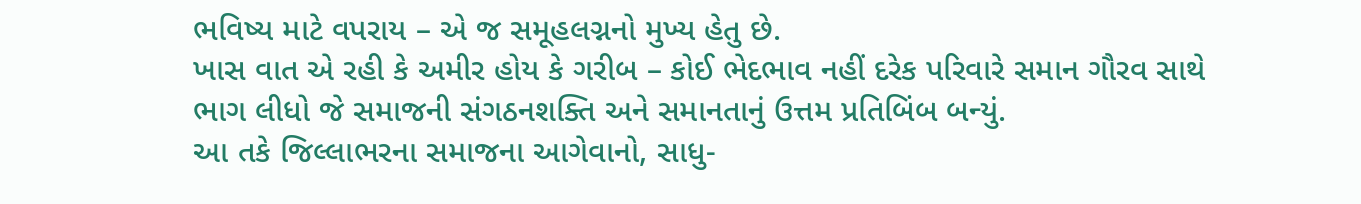ભવિષ્ય માટે વપરાય – એ જ સમૂહલગ્નનો મુખ્ય હેતુ છે.
ખાસ વાત એ રહી કે અમીર હોય કે ગરીબ – કોઈ ભેદભાવ નહીં દરેક પરિવારે સમાન ગૌરવ સાથે ભાગ લીધો જે સમાજની સંગઠનશક્તિ અને સમાનતાનું ઉત્તમ પ્રતિબિંબ બન્યું.
આ તકે જિલ્લાભરના સમાજના આગેવાનો, સાધુ-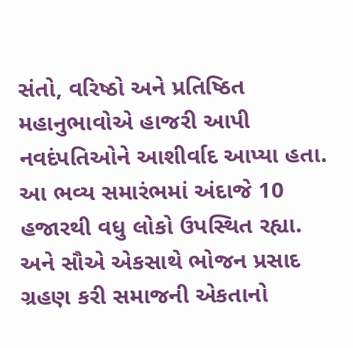સંતો, વરિષ્ઠો અને પ્રતિષ્ઠિત મહાનુભાવોએ હાજરી આપી નવદંપતિઓને આશીર્વાદ આપ્યા હતા. આ ભવ્ય સમારંભમાં અંદાજે 10 હજારથી વધુ લોકો ઉપસ્થિત રહ્યા. અને સૌએ એકસાથે ભોજન પ્રસાદ ગ્રહણ કરી સમાજની એકતાનો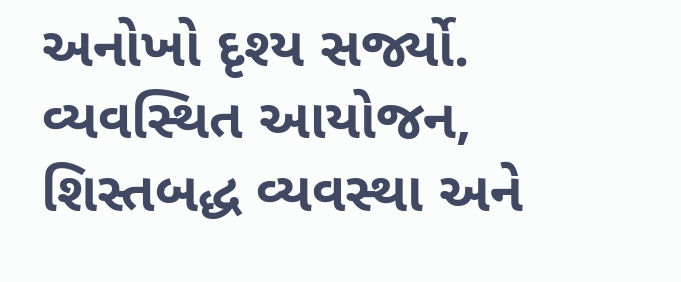અનોખો દૃશ્ય સર્જ્યો.
વ્યવસ્થિત આયોજન, શિસ્તબદ્ધ વ્યવસ્થા અને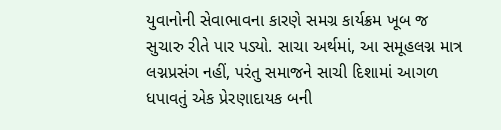યુવાનોની સેવાભાવના કારણે સમગ્ર કાર્યક્રમ ખૂબ જ સુચારુ રીતે પાર પડ્યો. સાચા અર્થમાં, આ સમૂહલગ્ન માત્ર લગ્નપ્રસંગ નહીં, પરંતુ સમાજને સાચી દિશામાં આગળ ધપાવતું એક પ્રેરણાદાયક બની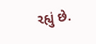રહ્યું છે.